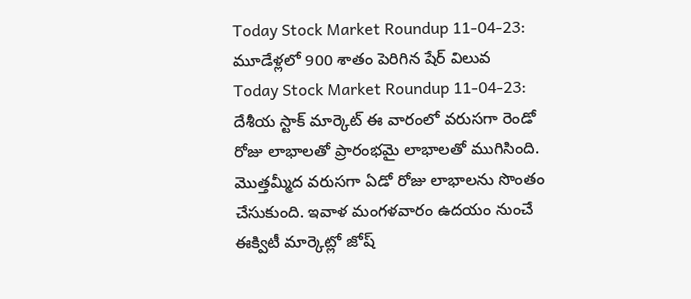Today Stock Market Roundup 11-04-23: మూడేళ్లలో 900 శాతం పెరిగిన షేర్ విలువ
Today Stock Market Roundup 11-04-23: దేశీయ స్టాక్ మార్కెట్ ఈ వారంలో వరుసగా రెండో రోజు లాభాలతో ప్రారంభమై లాభాలతో ముగిసింది. మొత్తమ్మీద వరుసగా ఏడో రోజు లాభాలను సొంతం చేసుకుంది. ఇవాళ మంగళవారం ఉదయం నుంచే ఈక్విటీ మార్కెట్లో జోష్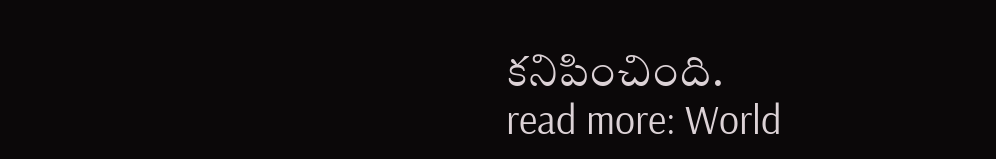కనిపించింది.
read more: World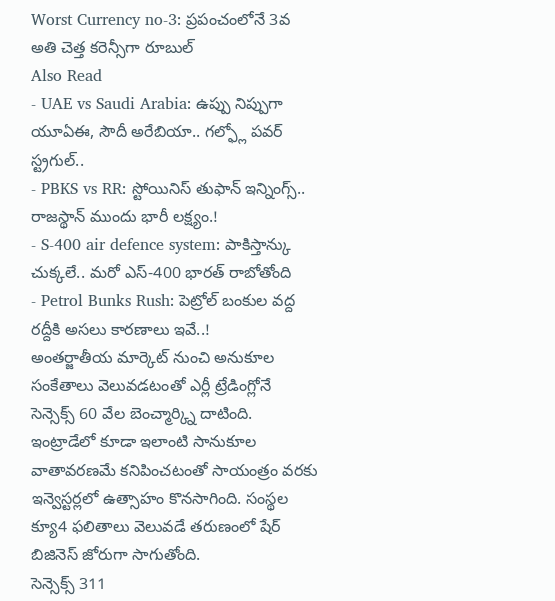Worst Currency no-3: ప్రపంచంలోనే 3వ అతి చెత్త కరెన్సీగా రూబుల్
Also Read
- UAE vs Saudi Arabia: ఉప్పు నిప్పుగా యూఏఈ, సౌదీ అరేబియా.. గల్ఫ్లో పవర్ స్ట్రగుల్..
- PBKS vs RR: స్టోయినిస్ తుఫాన్ ఇన్నింగ్స్.. రాజస్థాన్ ముందు భారీ లక్ష్యం.!
- S-400 air defence system: పాకిస్తాన్కు చుక్కలే.. మరో ఎస్-400 భారత్ రాబోతోంది
- Petrol Bunks Rush: పెట్రోల్ బంకుల వద్ద రద్దీకి అసలు కారణాలు ఇవే..!
అంతర్జాతీయ మార్కెట్ నుంచి అనుకూల సంకేతాలు వెలువడటంతో ఎర్లీ ట్రేడింగ్లోనే సెన్సెక్స్ 60 వేల బెంచ్మార్క్ని దాటింది. ఇంట్రాడేలో కూడా ఇలాంటి సానుకూల వాతావరణమే కనిపించటంతో సాయంత్రం వరకు ఇన్వెస్టర్లలో ఉత్సాహం కొనసాగింది. సంస్థల క్యూ4 ఫలితాలు వెలువడే తరుణంలో షేర్ బిజినెస్ జోరుగా సాగుతోంది.
సెన్సెక్స్ 311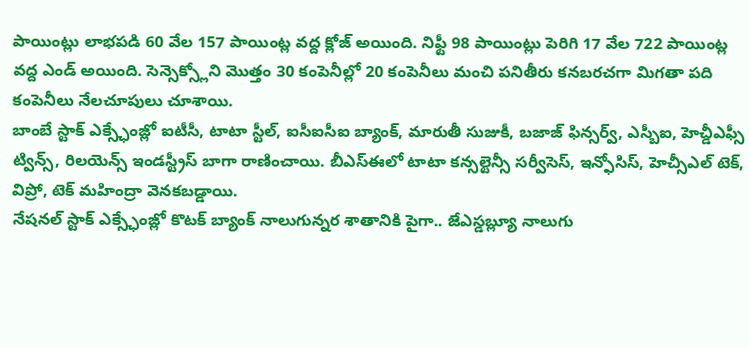పాయింట్లు లాభపడి 60 వేల 157 పాయింట్ల వద్ద క్లోజ్ అయింది. నిఫ్టీ 98 పాయింట్లు పెరిగి 17 వేల 722 పాయింట్ల వద్ద ఎండ్ అయింది. సెన్సెక్స్లోని మొత్తం 30 కంపెనీల్లో 20 కంపెనీలు మంచి పనితీరు కనబరచగా మిగతా పది కంపెనీలు నేలచూపులు చూశాయి.
బాంబే స్టాక్ ఎక్స్ఛేంజ్లో ఐటీసీ, టాటా స్టీల్, ఐసీఐసీఐ బ్యాంక్, మారుతీ సుజుకీ, బజాజ్ ఫిన్సర్వ్, ఎస్బీఐ, హెచ్డీఎఫ్సీ ట్విన్స్, రిలయెన్స్ ఇండస్ట్రీస్ బాగా రాణించాయి. బీఎస్ఈలో టాటా కన్సల్టెన్సీ సర్వీసెస్, ఇన్ఫోసిస్, హెచ్సీఎల్ టెక్, విప్రో, టెక్ మహింద్రా వెనకబడ్డాయి.
నేషనల్ స్టాక్ ఎక్స్ఛేంజ్లో కొటక్ బ్యాంక్ నాలుగున్నర శాతానికి పైగా.. జేఎస్డబ్ల్యూ నాలుగు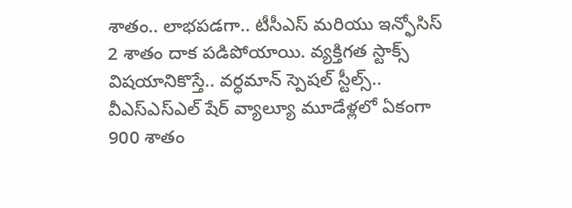శాతం.. లాభపడగా.. టీసీఎస్ మరియు ఇన్ఫోసిస్ 2 శాతం దాక పడిపోయాయి. వ్యక్తిగత స్టాక్స్ విషయానికొస్తే.. వర్ధమాన్ స్పెషల్ స్టీల్స్.. వీఎస్ఎస్ఎల్ షేర్ వ్యాల్యూ మూడేళ్లలో ఏకంగా 900 శాతం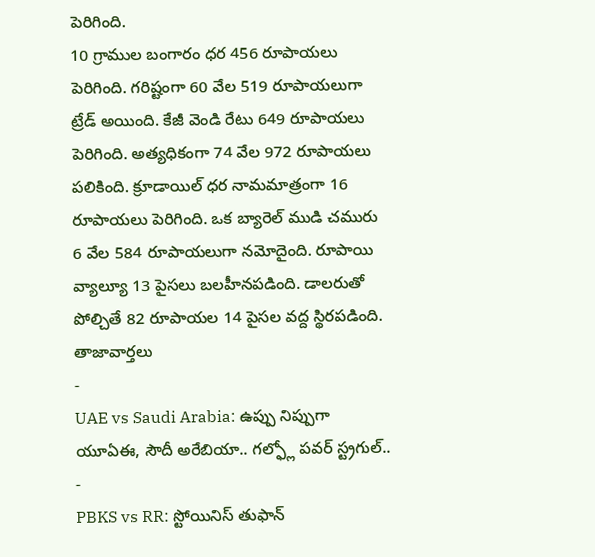పెరిగింది.
10 గ్రాముల బంగారం ధర 456 రూపాయలు పెరిగింది. గరిష్టంగా 60 వేల 519 రూపాయలుగా ట్రేడ్ అయింది. కేజీ వెండి రేటు 649 రూపాయలు పెరిగింది. అత్యధికంగా 74 వేల 972 రూపాయలు పలికింది. క్రూడాయిల్ ధర నామమాత్రంగా 16 రూపాయలు పెరిగింది. ఒక బ్యారెల్ ముడి చమురు 6 వేల 584 రూపాయలుగా నమోదైంది. రూపాయి వ్యాల్యూ 13 పైసలు బలహీనపడింది. డాలరుతో పోల్చితే 82 రూపాయల 14 పైసల వద్ద స్థిరపడింది.
తాజావార్తలు
-
UAE vs Saudi Arabia: ఉప్పు నిప్పుగా యూఏఈ, సౌదీ అరేబియా.. గల్ఫ్లో పవర్ స్ట్రగుల్..
-
PBKS vs RR: స్టోయినిస్ తుఫాన్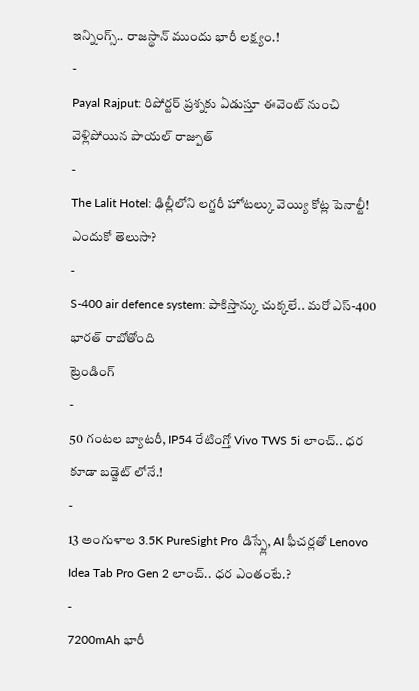ఇన్నింగ్స్.. రాజస్థాన్ ముందు భారీ లక్ష్యం.!
-
Payal Rajput: రిపోర్టర్ ప్రశ్నకు ఏడుస్తూ ఈవెంట్ నుంచి వెళ్లిపోయిన పాయల్ రాజ్పుత్
-
The Lalit Hotel: ఢిల్లీలోని లగ్జరీ హోటల్కు వెయ్యి కోట్ల పెనాల్టీ! ఎందుకో తెలుసా?
-
S-400 air defence system: పాకిస్తాన్కు చుక్కలే.. మరో ఎస్-400 భారత్ రాబోతోంది
ట్రెండింగ్
-
50 గంటల బ్యాటరీ, IP54 రేటింగ్తో Vivo TWS 5i లాంచ్.. ధర కూడా బడ్జెట్ లోనే.!
-
13 అంగుళాల 3.5K PureSight Pro డిస్ప్లే, AI ఫీచర్లతో Lenovo Idea Tab Pro Gen 2 లాంచ్.. ధర ఎంతంటే.?
-
7200mAh భారీ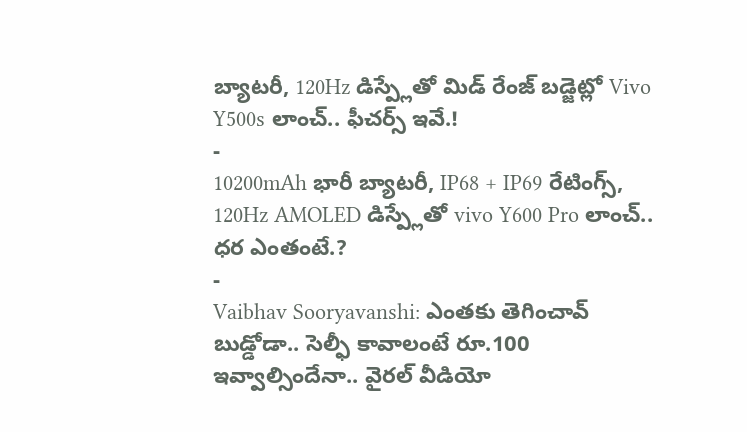బ్యాటరీ, 120Hz డిస్ప్లేతో మిడ్ రేంజ్ బడ్జెట్లో Vivo Y500s లాంచ్.. ఫీచర్స్ ఇవే.!
-
10200mAh భారీ బ్యాటరీ, IP68 + IP69 రేటింగ్స్, 120Hz AMOLED డిస్ప్లేతో vivo Y600 Pro లాంచ్.. ధర ఎంతంటే.?
-
Vaibhav Sooryavanshi: ఎంతకు తెగించావ్ బుడ్డోడా.. సెల్ఫీ కావాలంటే రూ.100 ఇవ్వాల్సిందేనా.. వైరల్ వీడియో